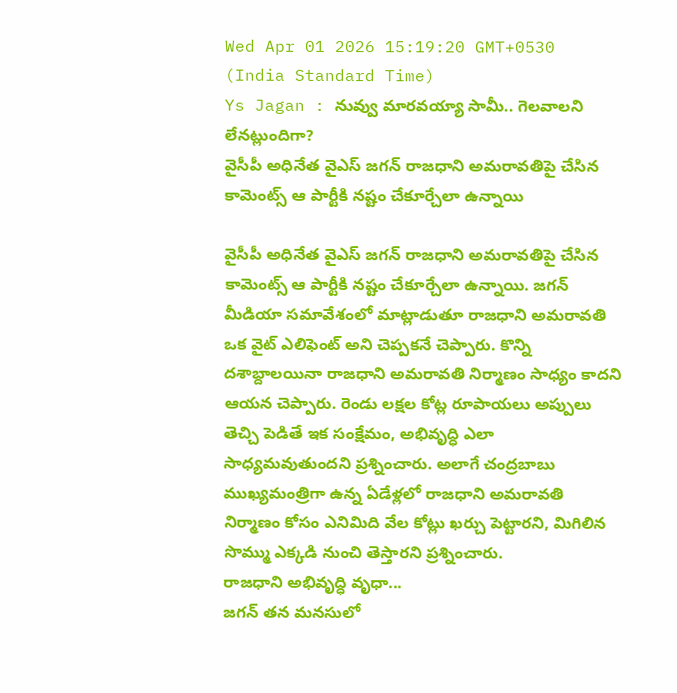Wed Apr 01 2026 15:19:20 GMT+0530 (India Standard Time)
Ys Jagan : నువ్వు మారవయ్యా సామీ.. గెలవాలని లేనట్లుందిగా?
వైసీపీ అధినేత వైఎస్ జగన్ రాజధాని అమరావతిపై చేసిన కామెంట్స్ ఆ పార్టీకి నష్టం చేకూర్చేలా ఉన్నాయి

వైసీపీ అధినేత వైఎస్ జగన్ రాజధాని అమరావతిపై చేసిన కామెంట్స్ ఆ పార్టీకి నష్టం చేకూర్చేలా ఉన్నాయి. జగన్ మీడియా సమావేశంలో మాట్లాడుతూ రాజధాని అమరావతి ఒక వైట్ ఎలిఫెంట్ అని చెప్పకనే చెప్పారు. కొన్ని దశాబ్దాలయినా రాజధాని అమరావతి నిర్మాణం సాధ్యం కాదని ఆయన చెప్పారు. రెండు లక్షల కోట్ల రూపాయలు అప్పులు తెచ్చి పెడితే ఇక సంక్షేమం, అభివృద్ధి ఎలా సాధ్యమవుతుందని ప్రశ్నించారు. అలాగే చంద్రబాబు ముఖ్యమంత్రిగా ఉన్న ఏడేళ్లలో రాజధాని అమరావతి నిర్మాణం కోసం ఎనిమిది వేల కోట్లు ఖర్చు పెట్టారని, మిగిలిన సొమ్ము ఎక్కడి నుంచి తెస్తారని ప్రశ్నించారు.
రాజధాని అభివృద్ధి వృధా...
జగన్ తన మనసులో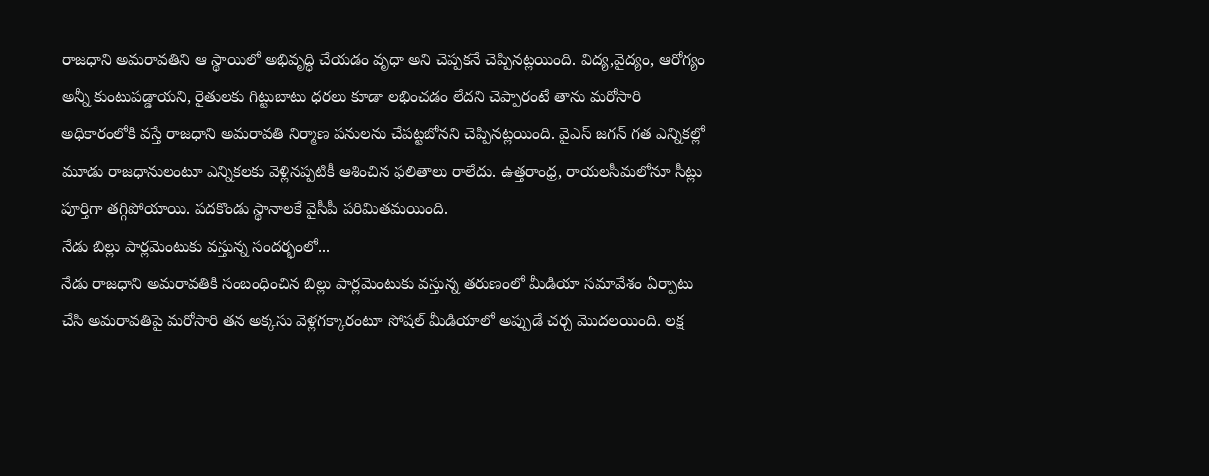రాజధాని అమరావతిని ఆ స్థాయిలో అభివృద్ధి చేయడం వృధా అని చెప్పకనే చెప్పినట్లయింది. విద్య,వైద్యం, ఆరోగ్యం అన్నీ కుంటుపడ్డాయని, రైతులకు గిట్టుబాటు ధరలు కూడా లభించడం లేదని చెప్పారంటే తాను మరోసారి అధికారంలోకి వస్తే రాజధాని అమరావతి నిర్మాణ పనులను చేపట్టబోనని చెప్పినట్లయింది. వైఎస్ జగన్ గత ఎన్నికల్లో మూడు రాజధానులంటూ ఎన్నికలకు వెళ్లినప్పటికీ ఆశించిన ఫలితాలు రాలేదు. ఉత్తరాంధ్ర, రాయలసీమలోనూ సీట్లు పూర్తిగా తగ్గిపోయాయి. పదకొండు స్థానాలకే వైసీపీ పరిమితమయింది.
నేడు బిల్లు పార్లమెంటుకు వస్తున్న సందర్భంలో...
నేడు రాజధాని అమరావతికి సంబంధించిన బిల్లు పార్లమెంటుకు వస్తున్న తరుణంలో మీడియా సమావేశం ఏర్పాటు చేసి అమరావతిపై మరోసారి తన అక్కసు వెళ్లగక్కారంటూ సోషల్ మీడియాలో అప్పుడే చర్చ మొదలయింది. లక్ష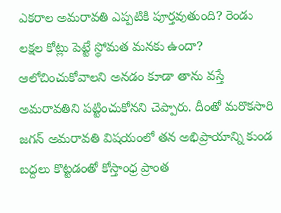ఎకరాల అమరావతి ఎప్పటికి పూర్తవుతుంది? రెండు లక్షల కోట్లు పెట్టే స్థోమత మనకు ఉందా? ఆలోచించుకోవాలని అనడం కూడా తాను వస్తే అమరావతిని పట్టించుకోనని చెప్పారు. దీంతో మరొకసారి జగన్ అమరావతి విషయంలో తన అభిప్రాయాన్ని కుండ బద్దలు కొట్టడంతో కోస్తాంధ్ర ప్రాంత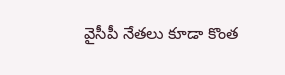వైసీపీ నేతలు కూడా కొంత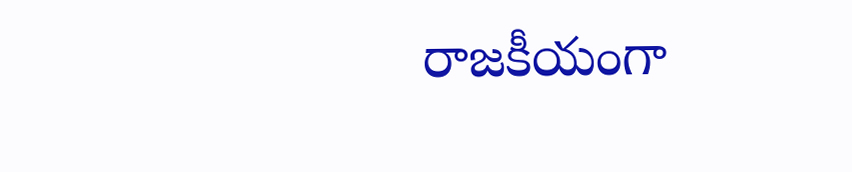రాజకీయంగా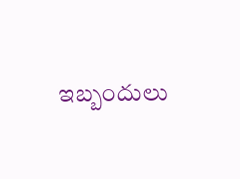ఇబ్బందులు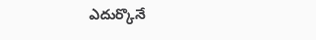ఎదుర్కొనే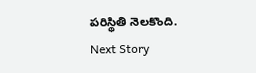పరిస్థితి నెలకొంది.
Next Story